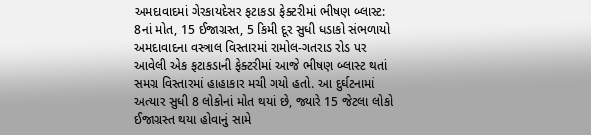અમદાવાદમાં ગેરકાયદેસર ફટાકડા ફેક્ટરીમાં ભીષણ બ્લાસ્ટ: 8નાં મોત, 15 ઈજાગ્રસ્ત, 5 કિમી દૂર સુધી ધડાકો સંભળાયો
અમદાવાદના વસ્ત્રાલ વિસ્તારમાં રામોલ-ગતરાડ રોડ પર આવેલી એક ફટાકડાની ફેક્ટરીમાં આજે ભીષણ બ્લાસ્ટ થતાં સમગ્ર વિસ્તારમાં હાહાકાર મચી ગયો હતો. આ દુર્ઘટનામાં અત્યાર સુધી 8 લોકોનાં મોત થયાં છે, જ્યારે 15 જેટલા લોકો ઈજાગ્રસ્ત થયા હોવાનું સામે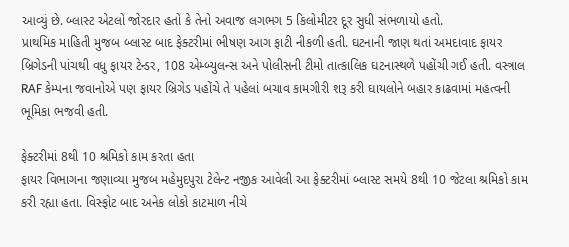આવ્યું છે. બ્લાસ્ટ એટલો જોરદાર હતો કે તેનો અવાજ લગભગ 5 કિલોમીટર દૂર સુધી સંભળાયો હતો.
પ્રાથમિક માહિતી મુજબ બ્લાસ્ટ બાદ ફેક્ટરીમાં ભીષણ આગ ફાટી નીકળી હતી. ઘટનાની જાણ થતાં અમદાવાદ ફાયર બ્રિગેડની પાંચથી વધુ ફાયર ટેન્ડર, 108 એમ્બ્યુલન્સ અને પોલીસની ટીમો તાત્કાલિક ઘટનાસ્થળે પહોંચી ગઈ હતી. વસ્ત્રાલ RAF કેમ્પના જવાનોએ પણ ફાયર બ્રિગેડ પહોંચે તે પહેલાં બચાવ કામગીરી શરૂ કરી ઘાયલોને બહાર કાઢવામાં મહત્વની ભૂમિકા ભજવી હતી.

ફેક્ટરીમાં 8થી 10 શ્રમિકો કામ કરતા હતા
ફાયર વિભાગના જણાવ્યા મુજબ મહેમુદપુરા ટેલેન્ટ નજીક આવેલી આ ફેક્ટરીમાં બ્લાસ્ટ સમયે 8થી 10 જેટલા શ્રમિકો કામ કરી રહ્યા હતા. વિસ્ફોટ બાદ અનેક લોકો કાટમાળ નીચે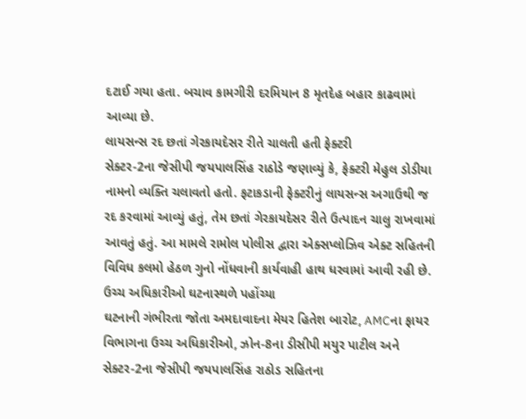દટાઈ ગયા હતા. બચાવ કામગીરી દરમિયાન 8 મૃતદેહ બહાર કાઢવામાં આવ્યા છે.
લાયસન્સ રદ છતાં ગેરકાયદેસર રીતે ચાલતી હતી ફેક્ટરી
સેક્ટર-2ના જેસીપી જયપાલસિંહ રાઠોડે જણાવ્યું કે, ફેક્ટરી મેહુલ ડોડીયા નામનો વ્યક્તિ ચલાવતો હતો. ફટાકડાની ફેક્ટરીનું લાયસન્સ અગાઉથી જ રદ કરવામાં આવ્યું હતું, તેમ છતાં ગેરકાયદેસર રીતે ઉત્પાદન ચાલુ રાખવામાં આવતું હતું. આ મામલે રામોલ પોલીસ દ્વારા એક્સપ્લોઝિવ એક્ટ સહિતની વિવિધ કલમો હેઠળ ગુનો નોંધવાની કાર્યવાહી હાથ ધરવામાં આવી રહી છે.
ઉચ્ચ અધિકારીઓ ઘટનાસ્થળે પહોંચ્યા
ઘટનાની ગંભીરતા જોતા અમદાવાદના મેયર હિતેશ બારોટ, AMCના ફાયર વિભાગના ઉચ્ચ અધિકારીઓ, ઝોન-8ના ડીસીપી મયુર પાટીલ અને સેક્ટર-2ના જેસીપી જયપાલસિંહ રાઠોડ સહિતના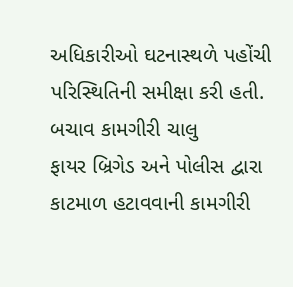અધિકારીઓ ઘટનાસ્થળે પહોંચી પરિસ્થિતિની સમીક્ષા કરી હતી.
બચાવ કામગીરી ચાલુ
ફાયર બ્રિગેડ અને પોલીસ દ્વારા કાટમાળ હટાવવાની કામગીરી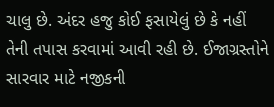ચાલુ છે. અંદર હજુ કોઈ ફસાયેલું છે કે નહીં તેની તપાસ કરવામાં આવી રહી છે. ઈજાગ્રસ્તોને સારવાર માટે નજીકની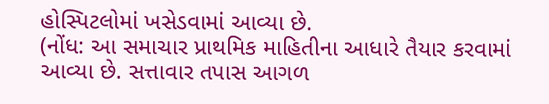હોસ્પિટલોમાં ખસેડવામાં આવ્યા છે.
(નોંધ: આ સમાચાર પ્રાથમિક માહિતીના આધારે તૈયાર કરવામાં આવ્યા છે. સત્તાવાર તપાસ આગળ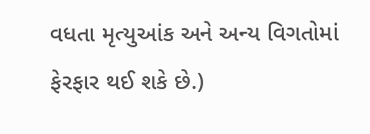વધતા મૃત્યુઆંક અને અન્ય વિગતોમાં ફેરફાર થઈ શકે છે.)